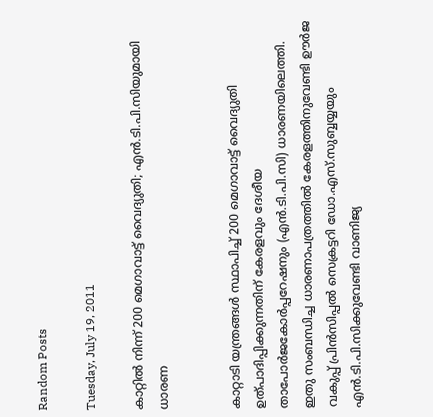Random Posts

Tuesday, July 19, 2011

കാറ്റില്‍ നിന്ന് 200 മെഗാവാട്ട് വൈദ്യുതി; എന്‍.ടി.പി.സിയുമായി ധാരണ


കാറ്റാടി യന്ത്രങ്ങള്‍ സ്ഥാപിച്ച് 200 മെഗാവാട്ട് വൈദ്യുതി ഉത്പാദിപ്പിക്കുന്നതിന് കേരളവും ദേശീയ താപോര്‍ജകോര്‍പ്പറേഷനും (എന്‍.ടി.പി.സി) ധാരണയിലെത്തി. ഇതു സംബന്ധിച്ച ധാരണാപത്രത്തില്‍ കേരളത്തിനുവേണ്ടി ഊര്‍ജ വകുപ്പ് പ്രിന്‍സിപ്പല്‍ സെക്രട്ടറി ഡോ.എസ്.സുബ്ബയ്യയും എന്‍.ടി.പി.സിക്കുവേണ്ടി വാണിജ്യ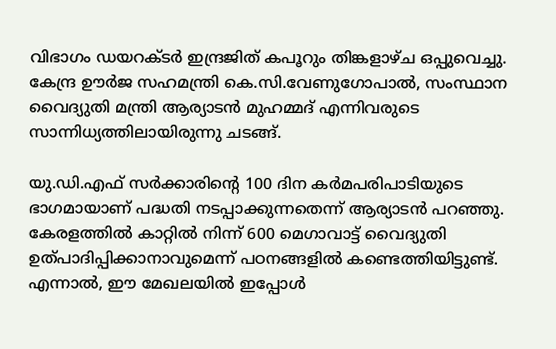വിഭാഗം ഡയറക്ടര്‍ ഇന്ദ്രജിത് കപൂറും തിങ്കളാഴ്ച ഒപ്പുവെച്ചു. കേന്ദ്ര ഊര്‍ജ സഹമന്ത്രി കെ.സി.വേണുഗോപാല്‍, സംസ്ഥാന വൈദ്യുതി മന്ത്രി ആര്യാടന്‍ മുഹമ്മദ് എന്നിവരുടെ സാന്നിധ്യത്തിലായിരുന്നു ചടങ്ങ്.

യു.ഡി.എഫ് സര്‍ക്കാരിന്റെ 100 ദിന കര്‍മപരിപാടിയുടെ ഭാഗമായാണ് പദ്ധതി നടപ്പാക്കുന്നതെന്ന് ആര്യാടന്‍ പറഞ്ഞു. കേരളത്തില്‍ കാറ്റില്‍ നിന്ന് 600 മെഗാവാട്ട് വൈദ്യുതി ഉത്പാദിപ്പിക്കാനാവുമെന്ന് പഠനങ്ങളില്‍ കണ്ടെത്തിയിട്ടുണ്ട്. എന്നാല്‍, ഈ മേഖലയില്‍ ഇപ്പോള്‍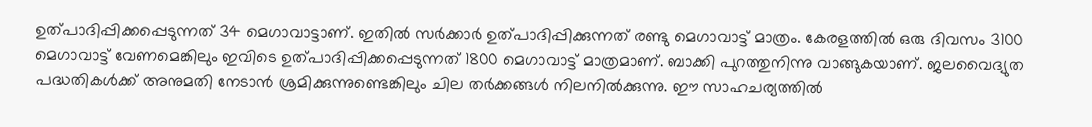ഉത്പാദിപ്പിക്കപ്പെടുന്നത് 34 മെഗാവാട്ടാണ്. ഇതില്‍ സര്‍ക്കാര്‍ ഉത്പാദിപ്പിക്കുന്നത് രണ്ടു മെഗാവാട്ട് മാത്രം. കേരളത്തില്‍ ഒരു ദിവസം 3100 മെഗാവാട്ട് വേണമെങ്കിലും ഇവിടെ ഉത്പാദിപ്പിക്കപ്പെടുന്നത് 1800 മെഗാവാട്ട് മാത്രമാണ്. ബാക്കി പുറത്തുനിന്നു വാങ്ങുകയാണ്. ജലവൈദ്യുത പദ്ധതികള്‍ക്ക് അനുമതി നേടാന്‍ ശ്രമിക്കുന്നുണ്ടെങ്കിലും ചില തര്‍ക്കങ്ങള്‍ നിലനില്‍ക്കുന്നു. ഈ സാഹചര്യത്തില്‍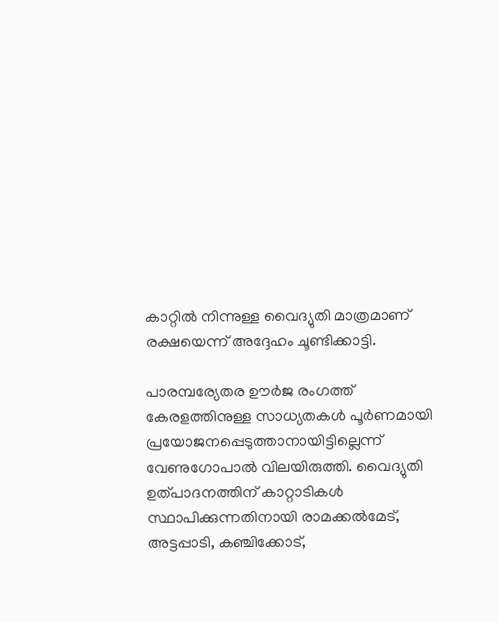കാറ്റില്‍ നിന്നുള്ള വൈദ്യുതി മാത്രമാണ് രക്ഷയെന്ന് അദ്ദേഹം ചൂണ്ടിക്കാട്ടി.

പാരമ്പര്യേതര ഊര്‍ജ രംഗത്ത് കേരളത്തിനുള്ള സാധ്യതകള്‍ പൂര്‍ണമായി പ്രയോജനപ്പെടുത്താനായിട്ടില്ലെന്ന് വേണുഗോപാല്‍ വിലയിരുത്തി. വൈദ്യുതി ഉത്പാദനത്തിന് കാറ്റാടികള്‍ സ്ഥാപിക്കുന്നതിനായി രാമക്കല്‍മേട്, അട്ടപ്പാടി, കഞ്ചിക്കോട്,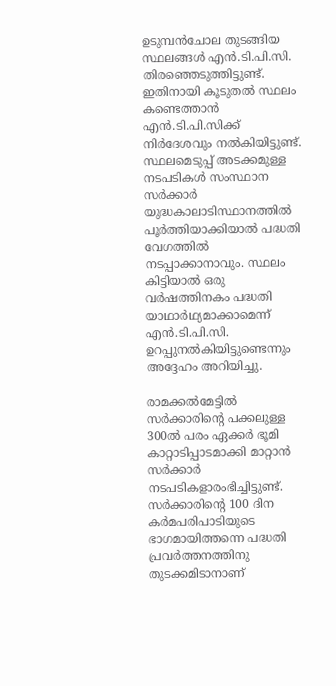ഉടുമ്പന്‍ചോല തുടങ്ങിയ സ്ഥലങ്ങള്‍ എന്‍.ടി.പി.സി. തിരഞ്ഞെടുത്തിട്ടുണ്ട്. ഇതിനായി കൂടുതല്‍ സ്ഥലം കണ്ടെത്താന്‍ എന്‍.ടി.പി.സിക്ക് നിര്‍ദേശവും നല്‍കിയിട്ടുണ്ട്. സ്ഥലമെടുപ്പ് അടക്കമുള്ള നടപടികള്‍ സംസ്ഥാന സര്‍ക്കാര്‍ യുദ്ധകാലാടിസ്ഥാനത്തില്‍ പൂര്‍ത്തിയാക്കിയാല്‍ പദ്ധതി വേഗത്തില്‍ നടപ്പാക്കാനാവും. സ്ഥലം കിട്ടിയാല്‍ ഒരു വര്‍ഷത്തിനകം പദ്ധതി യാഥാര്‍ഥ്യമാക്കാമെന്ന് എന്‍.ടി.പി.സി. ഉറപ്പുനല്‍കിയിട്ടുണ്ടെന്നും അദ്ദേഹം അറിയിച്ചു.

രാമക്കല്‍മേട്ടില്‍ സര്‍ക്കാരിന്റെ പക്കലുള്ള 300ല്‍ പരം ഏക്കര്‍ ഭൂമി കാറ്റാടിപ്പാടമാക്കി മാറ്റാന്‍ സര്‍ക്കാര്‍ നടപടികളാരംഭിച്ചിട്ടുണ്ട്. സര്‍ക്കാരിന്റെ 100 ദിന കര്‍മപരിപാടിയുടെ ഭാഗമായിത്തന്നെ പദ്ധതി പ്രവര്‍ത്തനത്തിനു തുടക്കമിടാനാണ്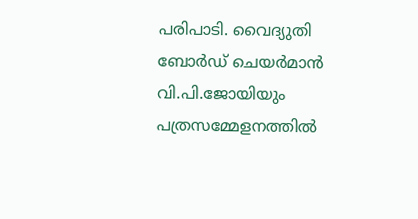പരിപാടി. വൈദ്യുതി ബോര്‍ഡ് ചെയര്‍മാന്‍ വി.പി.ജോയിയും പത്രസമ്മേളനത്തില്‍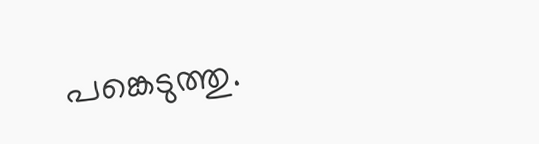പങ്കെടുത്തു.